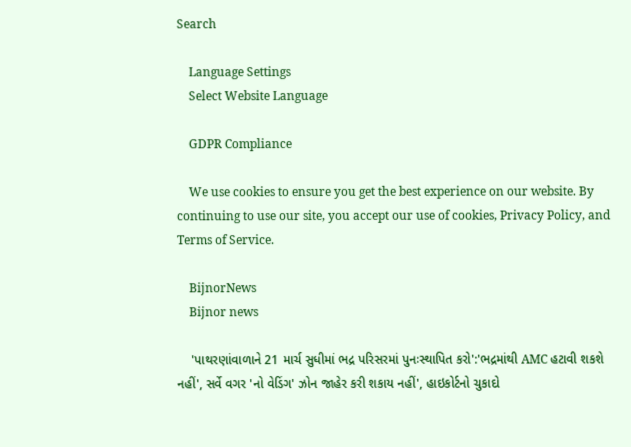Search

    Language Settings
    Select Website Language

    GDPR Compliance

    We use cookies to ensure you get the best experience on our website. By continuing to use our site, you accept our use of cookies, Privacy Policy, and Terms of Service.

    BijnorNews
    Bijnor news

    'પાથરણાંવાળાને 21 માર્ચ સુધીમાં ભદ્ર પરિસરમાં પુનઃસ્થાપિત કરો':'ભદ્રમાંથી AMC હટાવી શકશે નહીં', સર્વે વગર 'નો વેડિંગ' ઝોન જાહેર કરી શકાય નહીં', હાઇકોર્ટનો ચુકાદો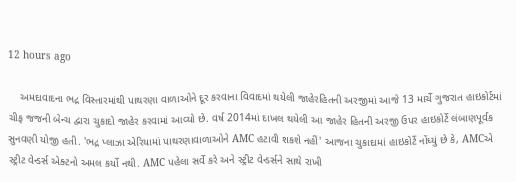12 hours ago

    અમદાવાદના ભદ્ર વિસ્તારમાંથી પાથરણા વાળાઓને દૂર કરવાના વિવાદમાં થયેલી જાહેરહિતની અરજીમાં આજે 13 માર્ચે ગુજરાત હાઇકોર્ટમાં ચીફ જજની બેન્ચ દ્વારા ચુકાદો જાહેર કરવામાં આવ્યો છે. વર્ષ 2014માં દાખલ થયેલી આ જાહેર હિતની અરજી ઉપર હાઇકોર્ટે લંબાણપૂર્વક સુનવણી યોજી હતી. 'ભદ્ર પ્લાઝા એરિયામાં પાથરણાવાળાઓને AMC હટાવી શકશે નહીં' આજના ચુકાદામાં હાઇકોર્ટે નોંધ્યું છે કે, AMCએ સ્ટ્રીટ વેન્ડર્સ એક્ટનો અમલ કર્યો નથી. AMC પહેલા સર્વે કરે અને સ્ટ્રીટ વેન્ડર્સને સાથે રાખી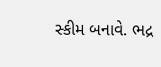સ્કીમ બનાવે. ભદ્ર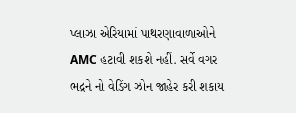પ્લાઝા એરિયામાં પાથરણાવાળાઓને AMC હટાવી શકશે નહીં. સર્વે વગર ભદ્રને નો વેડિંગ ઝોન જાહેર કરી શકાય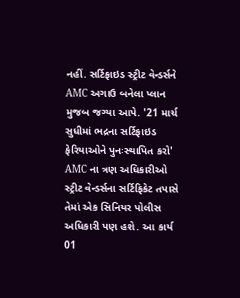નહીં. સર્ટિફાઇડ સ્ટ્રીટ વેન્ડર્સને AMC અગાઉ બનેલા પ્લાન મુજબ જગ્યા આપે. '21 માર્ચ સુધીમાં ભદ્રના સર્ટિફાઇડ ફેરિયાઓને પુનઃસ્થાપિત કરો' AMC ના ત્રણ અધિકારીઓ સ્ટ્રીટ વેન્ડર્સના સર્ટિફિકેટ તપાસે તેમાં એક સિનિયર પોલીસ અધિકારી પણ હશે. આ કાર્ય 01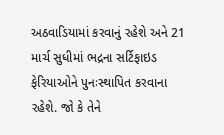અઠવાડિયામાં કરવાનું રહેશે અને 21 માર્ચ સુધીમાં ભદ્રના સર્ટિફાઇડ ફેરિયાઓને પુનઃસ્થાપિત કરવાના રહેશે. જો કે તેને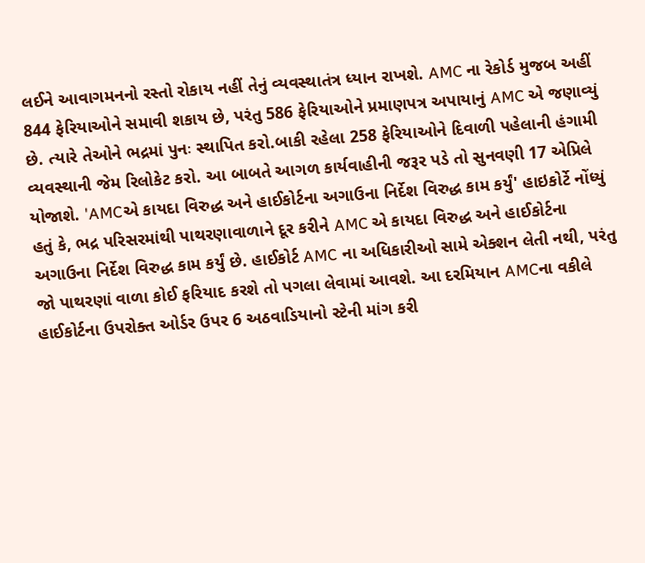લઈને આવાગમનનો રસ્તો રોકાય નહીં તેનું વ્યવસ્થાતંત્ર ધ્યાન રાખશે. AMC ના રેકોર્ડ મુજબ અહીં 844 ફેરિયાઓને સમાવી શકાય છે, પરંતુ 586 ફેરિયાઓને પ્રમાણપત્ર અપાયાનું AMC એ જણાવ્યું છે. ત્યારે તેઓને ભદ્રમાં પુનઃ સ્થાપિત કરો.બાકી રહેલા 258 ફેરિયાઓને દિવાળી પહેલાની હંગામી વ્યવસ્થાની જેમ રિલોકેટ કરો. આ બાબતે આગળ કાર્યવાહીની જરૂર પડે તો સુનવણી 17 એપ્રિલે યોજાશે. 'AMCએ કાયદા વિરુદ્ધ અને હાઈકોર્ટના અગાઉના નિર્દેશ વિરુદ્ધ કામ કર્યું' હાઇકોર્ટે નોંધ્યું હતું કે, ભદ્ર પરિસરમાંથી પાથરણાવાળાને દૂર કરીને AMC એ કાયદા વિરુદ્ધ અને હાઈકોર્ટના અગાઉના નિર્દેશ વિરુદ્ધ કામ કર્યું છે. હાઈકોર્ટ AMC ના અધિકારીઓ સામે એક્શન લેતી નથી, પરંતુ જો પાથરણાં વાળા કોઈ ફરિયાદ કરશે તો પગલા લેવામાં આવશે. આ દરમિયાન AMCના વકીલે હાઈકોર્ટના ઉપરોક્ત ઓર્ડર ઉપર 6 અઠવાડિયાનો સ્ટેની માંગ કરી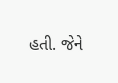હતી. જેને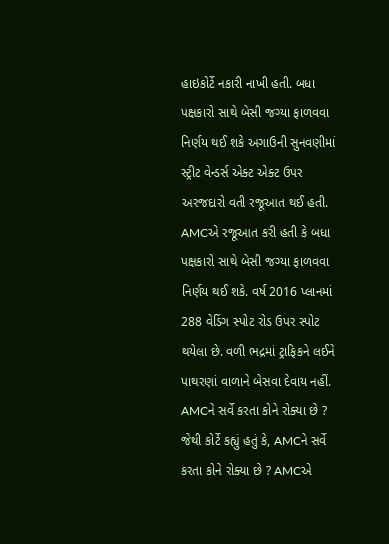હાઇકોર્ટે નકારી નાખી હતી. બધા પક્ષકારો સાથે બેસી જગ્યા ફાળવવા નિર્ણય થઈ શકે અગાઉની સુનવણીમાં સ્ટ્રીટ વેન્ડર્સ એક્ટ એક્ટ ઉપર અરજદારો વતી રજૂઆત થઈ હતી. AMCએ રજૂઆત કરી હતી કે બધા પક્ષકારો સાથે બેસી જગ્યા ફાળવવા નિર્ણય થઈ શકે. વર્ષ 2016 પ્લાનમાં 288 વેડિંગ સ્પોટ રોડ ઉપર સ્પોટ થયેલા છે. વળી ભદ્રમાં ટ્રાફિકને લઈને પાથરણાં વાળાને બેસવા દેવાય નહીં. AMCને સર્વે કરતા કોને રોક્યા છે ? જેથી કોર્ટે કહ્યું હતું કે, AMCને સર્વે કરતા કોને રોક્યા છે ? AMCએ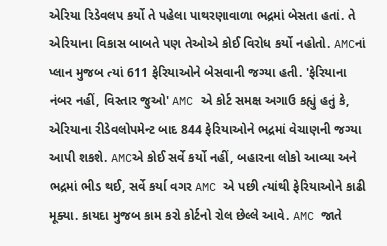એરિયા રિડેવલપ કર્યો તે પહેલા પાથરણાવાળા ભદ્રમાં બેસતા હતાં. તે એરિયાના વિકાસ બાબતે પણ તેઓએ કોઈ વિરોધ કર્યો નહોતો. AMCનાં પ્લાન મુજબ ત્યાં 611 ફેરિયાઓને બેસવાની જગ્યા હતી. 'ફેરિયાના નંબર નહીં, વિસ્તાર જુઓ' AMC એ કોર્ટ સમક્ષ અગાઉ કહ્યું હતું કે, એરિયાના રીડેવલોપમેન્ટ બાદ 844 ફેરિયાઓને ભદ્રમાં વેચાણની જગ્યા આપી શકશે. AMCએ કોઈ સર્વે કર્યો નહીં, બહારના લોકો આવ્યા અને ભદ્રમાં ભીડ થઈ, સર્વે કર્યા વગર AMC એ પછી ત્યાંથી ફેરિયાઓને કાઢી મૂક્યા. કાયદા મુજબ કામ કરો કોર્ટનો રોલ છેલ્લે આવે. AMC જાતે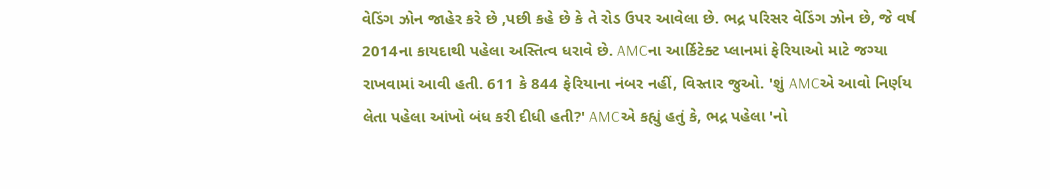વેડિંગ ઝોન જાહેર કરે છે ,પછી કહે છે કે તે રોડ ઉપર આવેલા છે. ભદ્ર પરિસર વેડિંગ ઝોન છે, જે વર્ષ 2014ના કાયદાથી પહેલા અસ્તિત્વ ધરાવે છે. AMCના આર્કિટેક્ટ પ્લાનમાં ફેરિયાઓ માટે જગ્યા રાખવામાં આવી હતી. 611 કે 844 ફેરિયાના નંબર નહીં, વિસ્તાર જુઓ. 'શું AMCએ આવો નિર્ણય લેતા પહેલા આંખો બંધ કરી દીધી હતી?' AMCએ કહ્યું હતું કે, ભદ્ર પહેલા 'નો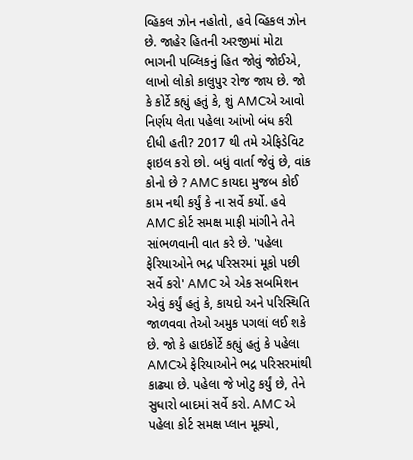વ્હિકલ ઝોન નહોતો, હવે વ્હિકલ ઝોન છે. જાહેર હિતની અરજીમાં મોટા ભાગની પબ્લિકનું હિત જોવું જોઈએ, લાખો લોકો કાલુપુર રોજ જાય છે. જો કે કોર્ટે કહ્યું હતું કે, શું AMCએ આવો નિર્ણય લેતા પહેલા આંખો બંધ કરી દીધી હતી? 2017 થી તમે એફિડેવિટ ફાઇલ કરો છો. બધું વાર્તા જેવું છે, વાંક કોનો છે ? AMC કાયદા મુજબ કોઈ કામ નથી કર્યું કે ના સર્વે કર્યો. હવે AMC કોર્ટ સમક્ષ માફી માંગીને તેને સાંભળવાની વાત કરે છે. 'પહેલા ફેરિયાઓને ભદ્ર પરિસરમાં મૂકો પછી સર્વે કરો' AMC એ એક સબમિશન એવું કર્યું હતું કે, કાયદો અને પરિસ્થિતિ જાળવવા તેઓ અમુક પગલાં લઈ શકે છે. જો કે હાઇકોર્ટે કહ્યું હતું કે પહેલા AMCએ ફેરિયાઓને ભદ્ર પરિસરમાંથી કાઢ્યા છે. પહેલા જે ખોટુ કર્યું છે, તેને સુધારો બાદમાં સર્વે કરો. AMC એ પહેલા કોર્ટ સમક્ષ પ્લાન મૂક્યો,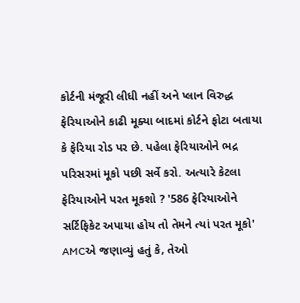કોર્ટની મંજૂરી લીધી નહીં અને પ્લાન વિરુદ્ધ ફેરિયાઓને કાઢી મૂક્યા બાદમાં કોર્ટને ફોટા બતાયા કે ફેરિયા રોડ પર છે. પહેલા ફેરિયાઓને ભદ્ર પરિસરમાં મૂકો પછી સર્વે કરો. અત્યારે કેટલા ફેરિયાઓને પરત મૂકશો ? '586 ફેરિયાઓને સર્ટિફિકેટ અપાયા હોય તો તેમને ત્યાં પરત મૂકો' AMCએ જણાવ્યું હતું કે, તેઓ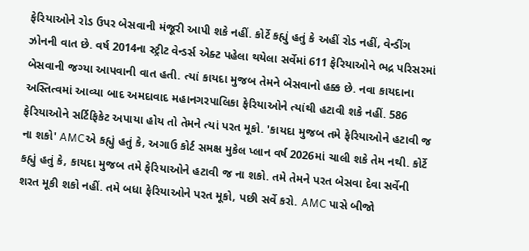ફેરિયાઓને રોડ ઉપર બેસવાની મંજૂરી આપી શકે નહીં. કોર્ટે કહ્યું હતું કે અહીં રોડ નહીં, વેન્ડીંગ ઝોનની વાત છે. વર્ષ 2014ના સ્ટ્રીટ વેન્ડર્સ એક્ટ પહેલા થયેલા સર્વેમાં 611 ફેરિયાઓને ભદ્ર પરિસરમાં બેસવાની જગ્યા આપવાની વાત હતી. ત્યાં કાયદા મુજબ તેમને બેસવાનો હક્ક છે. નવા કાયદાના અસ્તિત્વમાં આવ્યા બાદ અમદાવાદ મહાનગરપાલિકા ફેરિયાઓને ત્યાંથી હટાવી શકે નહીં. 586 ફેરિયાઓને સર્ટિફિકેટ અપાયા હોય તો તેમને ત્યાં પરત મૂકો. 'કાયદા મુજબ તમે ફેરિયાઓને હટાવી જ ના શકો' AMCએ કહ્યું હતું કે, અગાઉ કોર્ટ સમક્ષ મુકેલ પ્લાન વર્ષ 2026માં ચાલી શકે તેમ નથી. કોર્ટે કહ્યું હતું કે, કાયદા મુજબ તમે ફેરિયાઓને હટાવી જ ના શકો. તમે તેમને પરત બેસવા દેવા સર્વેની શરત મૂકી શકો નહીં. તમે બધા ફેરિયાઓને પરત મૂકો, પછી સર્વે કરો. AMC પાસે બીજો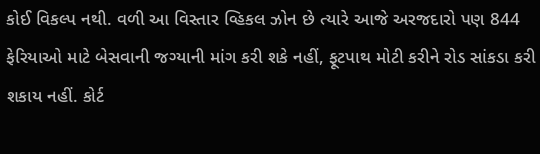કોઈ વિકલ્પ નથી. વળી આ વિસ્તાર વ્હિકલ ઝોન છે ત્યારે આજે અરજદારો પણ 844 ફેરિયાઓ માટે બેસવાની જગ્યાની માંગ કરી શકે નહીં, ફૂટપાથ મોટી કરીને રોડ સાંકડા કરી શકાય નહીં. કોર્ટ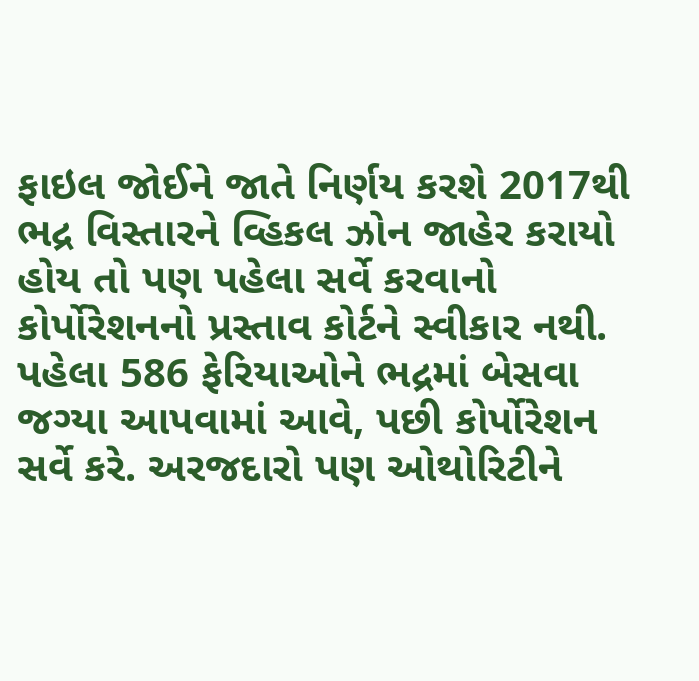ફાઇલ જોઈને જાતે નિર્ણય કરશે 2017થી ભદ્ર વિસ્તારને વ્હિકલ ઝોન જાહેર કરાયો હોય તો પણ પહેલા સર્વે કરવાનો કોર્પોરેશનનો પ્રસ્તાવ કોર્ટને સ્વીકાર નથી. પહેલા 586 ફેરિયાઓને ભદ્રમાં બેસવા જગ્યા આપવામાં આવે, પછી કોર્પોરેશન સર્વે કરે. અરજદારો પણ ઓથોરિટીને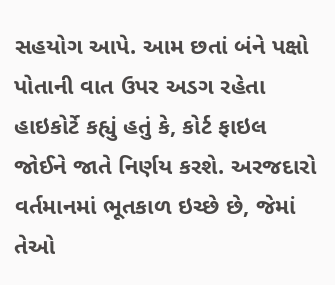સહયોગ આપે. આમ છતાં બંને પક્ષો પોતાની વાત ઉપર અડગ રહેતા હાઇકોર્ટે કહ્યું હતું કે, કોર્ટ ફાઇલ જોઈને જાતે નિર્ણય કરશે. અરજદારો વર્તમાનમાં ભૂતકાળ ઇચ્છે છે, જેમાં તેઓ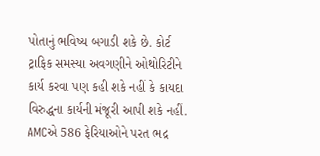પોતાનું ભવિષ્ય બગાડી શકે છે. કોર્ટ ટ્રાફિક સમસ્યા અવગણીને ઓથોરિટીને કાર્ય કરવા પણ કહી શકે નહીં કે કાયદા વિરુદ્ધના કાર્યની મંજૂરી આપી શકે નહીં. AMCએ 586 ફેરિયાઓને પરત ભદ્ર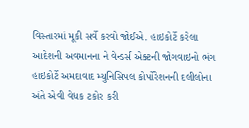વિસ્તારમાં મૂકી સર્વે કરવો જોઈએ. હાઇકોર્ટે કરેલા આદેશની અવમાનના ને વેન્ડર્સ એક્ટની જોગવાઇનો ભંગ હાઇકોર્ટે અમદાવાદ મ્યુનિસિપલ કોર્પોરેશનની દલીલોના અંતે એવી વેધક ટકોર કરી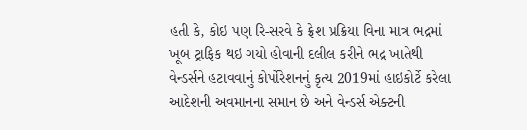હતી કે, કોઇ પણ રિ-સરવે કે ફ્રેશ પ્રક્રિયા વિના માત્ર ભદ્રમાં ખૂબ ટ્રાફિક થઇ ગયો હોવાની દલીલ કરીને ભદ્ર ખાતેથી વેન્ડર્સને હટાવવાનું કોર્પોરેશનનું કૃત્ય 2019માં હાઇકોર્ટે કરેલા આદેશની અવમાનના સમાન છે અને વેન્ડર્સ એક્ટની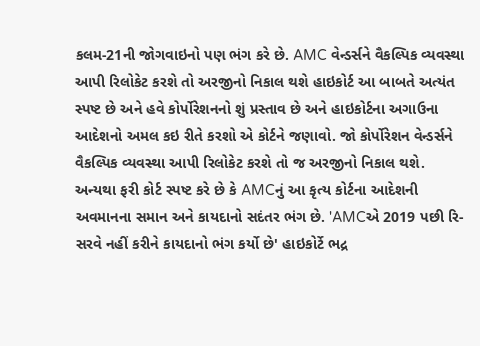કલમ-21ની જોગવાઇનો પણ ભંગ કરે છે. AMC વેન્ડર્સને વૈકલ્પિક વ્યવસ્થા આપી રિલોકેટ કરશે તો અરજીનો નિકાલ થશે હાઇકોર્ટ આ બાબતે અત્યંત સ્પષ્ટ છે અને હવે કોર્પોરેશનનો શું પ્રસ્તાવ છે અને હાઇકોર્ટના અગાઉના આદેશનો અમલ કઇ રીતે કરશો એ કોર્ટને જણાવો. જો કોર્પોરેશન વેન્ડર્સને વૈકલ્પિક વ્યવસ્થા આપી રિલોકેટ કરશે તો જ અરજીનો નિકાલ થશે. અન્યથા ફરી કોર્ટ સ્પષ્ટ કરે છે કે AMCનું આ કૃત્ય કોર્ટના આદેશની અવમાનના સમાન અને કાયદાનો સદંતર ભંગ છે. 'AMCએ 2019 પછી રિ-સરવે નહીં કરીને કાયદાનો ભંગ કર્યો છે' હાઇકોર્ટે ભદ્ર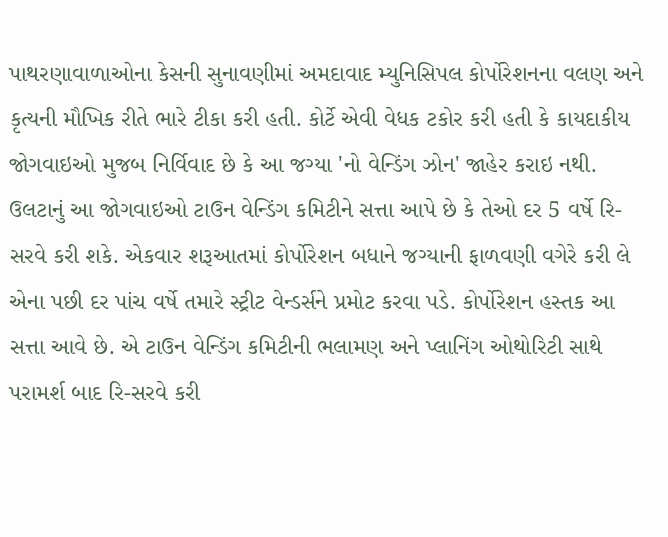પાથરણાવાળાઓના કેસની સુનાવણીમાં અમદાવાદ મ્યુનિસિપલ કોર્પોરેશનના વલણ અને કૃત્યની મૌખિક રીતે ભારે ટીકા કરી હતી. કોર્ટે એવી વેધક ટકોર કરી હતી કે કાયદાકીય જોગવાઇઓ મુજબ નિર્વિવાદ છે કે આ જગ્યા 'નો વેન્ડિંગ ઝોન' જાહેર કરાઇ નથી. ઉલટાનું આ જોગવાઇઓ ટાઉન વેન્ડિંગ કમિટીને સત્તા આપે છે કે તેઓ દર 5 વર્ષે રિ-સરવે કરી શકે. એકવાર શરૂઆતમાં કોર્પોરેશન બધાને જગ્યાની ફાળવણી વગેરે કરી લે એના પછી દર પાંચ વર્ષે તમારે સ્ટ્રીટ વેન્ડર્સને પ્રમોટ કરવા પડે. કોર્પોરેશન હસ્તક આ સત્તા આવે છે. એ ટાઉન વેન્ડિંગ કમિટીની ભલામણ અને પ્લાનિંગ ઓથોરિટી સાથે પરામર્શ બાદ રિ-સરવે કરી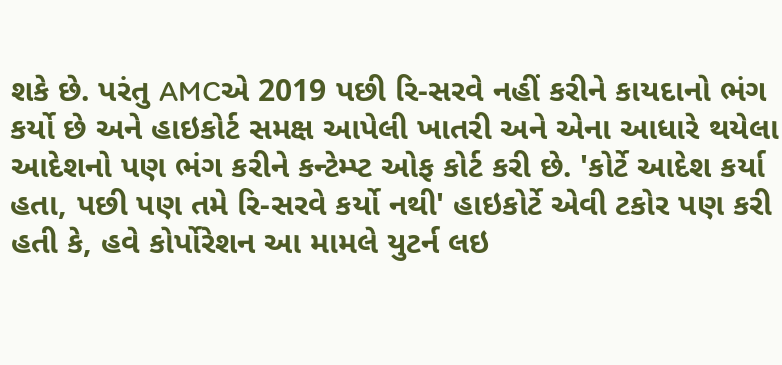શકે છે. પરંતુ AMCએ 2019 પછી રિ-સરવે નહીં કરીને કાયદાનો ભંગ કર્યો છે અને હાઇકોર્ટ સમક્ષ આપેલી ખાતરી અને એના આધારે થયેલા આદેશનો પણ ભંગ કરીને કન્ટેમ્પ્ટ ઓફ કોર્ટ કરી છે. 'કોર્ટે આદેશ કર્યા હતા, પછી પણ તમે રિ-સરવે કર્યો નથી' હાઇકોર્ટે એવી ટકોર પણ કરી હતી કે, હવે કોર્પોરેશન આ મામલે યુટર્ન લઇ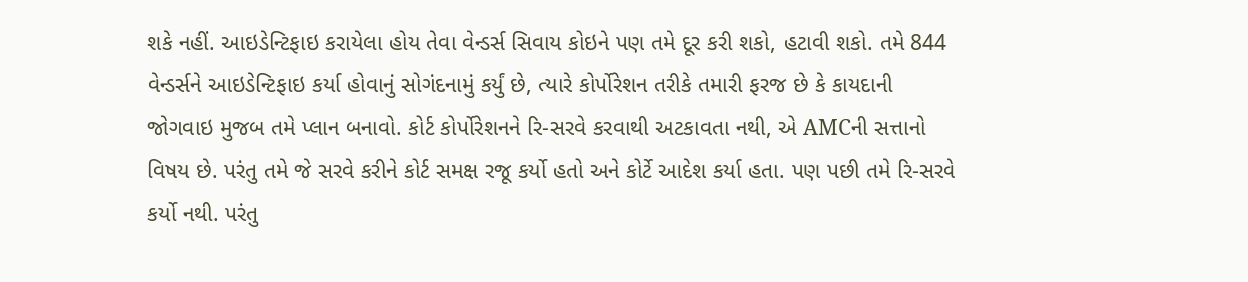શકે નહીં. આઇડેન્ટિફાઇ કરાયેલા હોય તેવા વેન્ડર્સ સિવાય કોઇને પણ તમે દૂર કરી શકો, હટાવી શકો. તમે 844 વેન્ડર્સને આઇડેન્ટિફાઇ કર્યા હોવાનું સોગંદનામું કર્યું છે, ત્યારે કોર્પોરેશન તરીકે તમારી ફરજ છે કે કાયદાની જોગવાઇ મુજબ તમે પ્લાન બનાવો. કોર્ટ કોર્પોરેશનને રિ-સરવે કરવાથી અટકાવતા નથી, એ AMCની સત્તાનો વિષય છે. પરંતુ તમે જે સરવે કરીને કોર્ટ સમક્ષ રજૂ કર્યો હતો અને કોર્ટે આદેશ કર્યા હતા. પણ પછી તમે રિ-સરવે કર્યો નથી. પરંતુ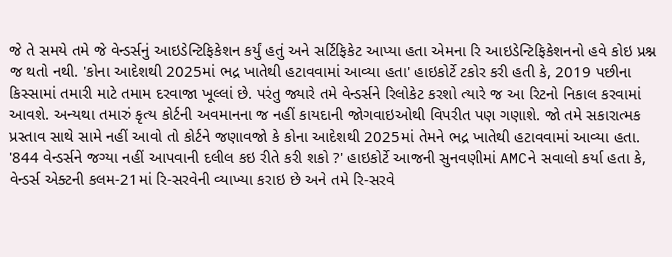જે તે સમયે તમે જે વેન્ડર્સનું આઇડેન્ટિફિકેશન કર્યું હતું અને સર્ટિફિકેટ આપ્યા હતા એમના રિ આઇડેન્ટિફિકેશનનો હવે કોઇ પ્રશ્ન જ થતો નથી. 'કોના આદેશથી 2025માં ભદ્ર ખાતેથી હટાવવામાં આવ્યા હતા' હાઇકોર્ટે ટકોર કરી હતી કે, 2019 પછીના કિસ્સામાં તમારી માટે તમામ દરવાજા ખૂલ્લાં છે. પરંતુ જ્યારે તમે વેન્ડર્સને રિલોકેટ કરશો ત્યારે જ આ રિટનો નિકાલ કરવામાં આવશે. અન્યથા તમારું કૃત્ય કોર્ટની અવમાનના જ નહીં કાયદાની જોગવાઇઓથી વિપરીત પણ ગણાશે. જો તમે સકારાત્મક પ્રસ્તાવ સાથે સામે નહીં આવો તો કોર્ટને જણાવજો કે કોના આદેશથી 2025માં તેમને ભદ્ર ખાતેથી હટાવવામાં આવ્યા હતા. '844 વેન્ડર્સને જગ્યા નહીં આપવાની દલીલ કઇ રીતે કરી શકો ?' હાઇકોર્ટે આજની સુનવણીમાં AMCને સવાલો કર્યા હતા કે, વેન્ડર્સ એક્ટની કલમ-21માં રિ-સરવેની વ્યાખ્યા કરાઇ છે અને તમે રિ-સરવે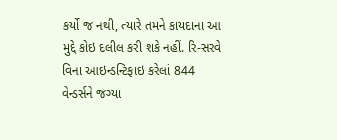કર્યો જ નથી, ત્યારે તમને કાયદાના આ મુદ્દે કોઇ દલીલ કરી શકે નહીં. રિ-સરવે વિના આઇન્ડન્ટિફાઇ કરેલાં 844 વેન્ડર્સને જગ્યા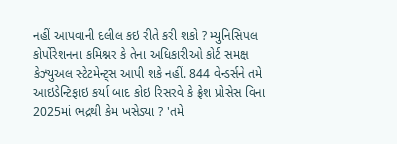નહીં આપવાની દલીલ કઇ રીતે કરી શકો ? મ્યુનિસિપલ કોર્પોરેશનના કમિશ્નર કે તેના અધિકારીઓ કોર્ટ સમક્ષ કેઝ્યુઅલ સ્ટેટમેન્ટ્સ આપી શકે નહીં. 844 વેન્ડર્સને તમે આઇડેન્ટિફાઇ કર્યા બાદ કોઇ રિસરવે કે ફ્રેશ પ્રોસેસ વિના 2025માં ભદ્રથી કેમ ખસેડ્યા ? 'તમે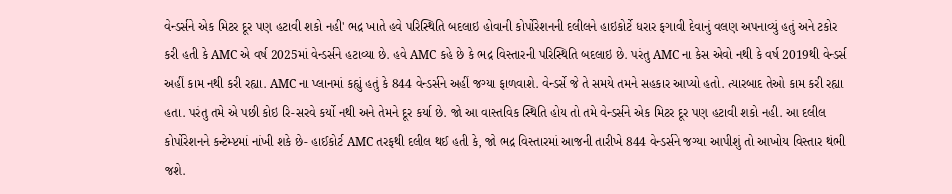વેન્ડર્સને એક મિટર દૂર પણ હટાવી શકો નહી' ભદ્ર ખાતે હવે પરિસ્થિતિ બદલાઇ હોવાની કોર્પોરેશનની દલીલને હાઇકોર્ટે ધરાર ફગાવી દેવાનું વલણ અપનાવ્યું હતું અને ટકોર કરી હતી કે AMC એ વર્ષ 2025માં વેન્ડર્સને હટાવ્યા છે. હવે AMC કહે છે કે ભદ્ર વિસ્તારની પરિસ્થિતિ બદલાઇ છે. પરંતુ AMC ના કેસ એવો નથી કે વર્ષ 2019થી વેન્ડર્સ અહીં કામ નથી કરી રહ્યા. AMC ના પ્લાનમાં કહ્યું હતું કે 844 વેન્ડર્સને અહીં જગ્યા ફાળવાશે. વેન્ડર્સે જે તે સમયે તમને સહકાર આપ્યો હતો. ત્યારબાદ તેઓ કામ કરી રહ્યા હતા. પરંતુ તમે એ પછી કોઇ રિ-સરવે કર્યો નથી અને તેમને દૂર કર્યા છે. જો આ વાસ્તવિક સ્થિતિ હોય તો તમે વેન્ડર્સને એક મિટર દૂર પણ હટાવી શકો નહી. આ દલીલ કોર્પોરેશનને કન્ટેમ્પ્ટમાં નાંખી શકે છે- હાઈકોર્ટ AMC તરફથી દલીલ થઈ હતી કે, જો ભદ્ર વિસ્તારમાં આજની તારીખે 844 વેન્ડર્સને જગ્યા આપીશું તો આખોય વિસ્તાર થંભી જશે.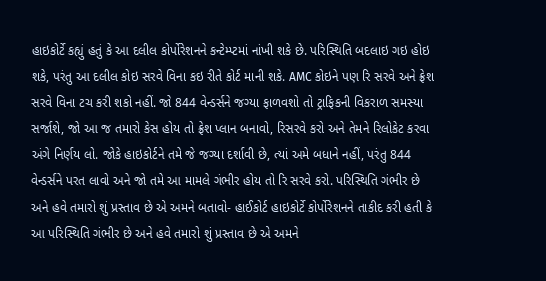હાઇકોર્ટે કહ્યું હતું કે આ દલીલ કોર્પોરેશનને કન્ટેમ્પ્ટમાં નાંખી શકે છે. પરિસ્થિતિ બદલાઇ ગઇ હોઇ શકે, પરંતુ આ દલીલ કોઇ સરવે વિના કઇ રીતે કોર્ટ માની શકે. AMC કોઇને પણ રિ સરવે અને ફ્રેશ સરવે વિના ટચ કરી શકો નહીં. જો 844 વેન્ડર્સને જગ્યા ફાળવશો તો ટ્રાફિકની વિકરાળ સમસ્યા સર્જાશે, જો આ જ તમારો કેસ હોય તો ફ્રેશ પ્લાન બનાવો, રિસરવે કરો અને તેમને રિલોકેટ કરવા અંગે નિર્ણય લો. જોકે હાઇકોર્ટને તમે જે જગ્યા દર્શાવી છે, ત્યાં અમે બધાને નહીં, પરંતુ 844 વેન્ડર્સને પરત લાવો અને જો તમે આ મામલે ગંભીર હોય તો રિ સરવે કરો. પરિસ્થિતિ ગંભીર છે અને હવે તમારો શું પ્રસ્તાવ છે એ અમને બતાવો- હાઈકોર્ટ હાઇકોર્ટે કોર્પોરેશનને તાકીદ કરી હતી કે આ પરિસ્થિતિ ગંભીર છે અને હવે તમારો શું પ્રસ્તાવ છે એ અમને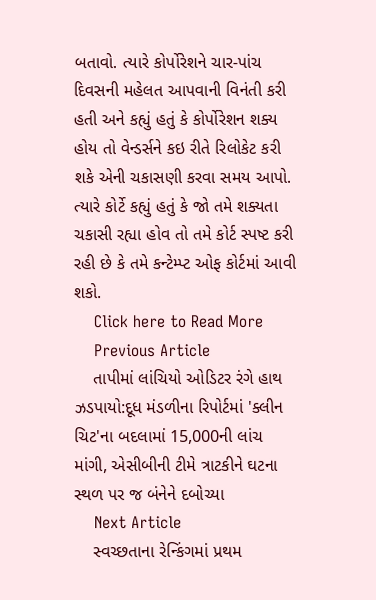બતાવો. ત્યારે કોર્પોરેશને ચાર-પાંચ દિવસની મહેલત આપવાની વિનંતી કરી હતી અને કહ્યું હતું કે કોર્પોરેશન શક્ય હોય તો વેન્ડર્સને કઇ રીતે રિલોકેટ કરી શકે એની ચકાસણી કરવા સમય આપો. ત્યારે કોર્ટે કહ્યું હતું કે જો તમે શક્યતા ચકાસી રહ્યા હોવ તો તમે કોર્ટ સ્પષ્ટ કરી રહી છે કે તમે કન્ટેમ્પ્ટ ઓફ કોર્ટમાં આવી શકો.
    Click here to Read More
    Previous Article
    તાપીમાં લાંચિયો ઓડિટર રંગે હાથ ઝડપાયો:દૂધ મંડળીના રિપોર્ટમાં 'ક્લીન ચિટ'ના બદલામાં 15,000ની લાંચ માંગી, એસીબીની ટીમે ત્રાટકીને ઘટના સ્થળ પર જ બંનેને દબોચ્યા
    Next Article
    સ્વચ્છતાના રેન્કિંગમાં પ્રથમ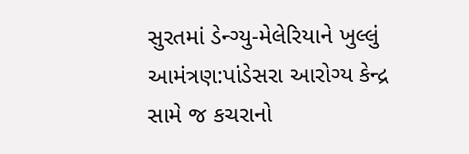સુરતમાં ડેન્ગ્યુ-મેલેરિયાને ખુલ્લું આમંત્રણ:પાંડેસરા આરોગ્ય કેન્દ્ર સામે જ કચરાનો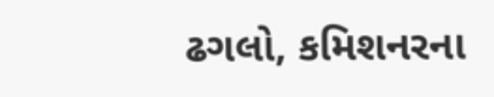ઢગલો, કમિશનરના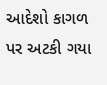આદેશો કાગળ પર અટકી ગયા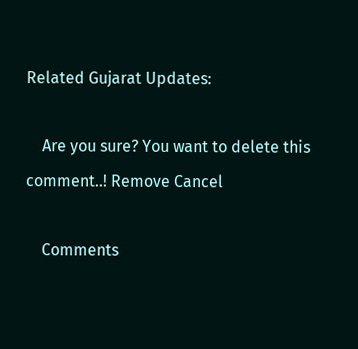Related Gujarat Updates:

    Are you sure? You want to delete this comment..! Remove Cancel

    Comments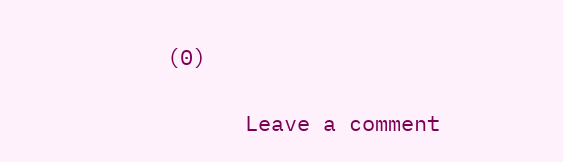(0)

      Leave a comment